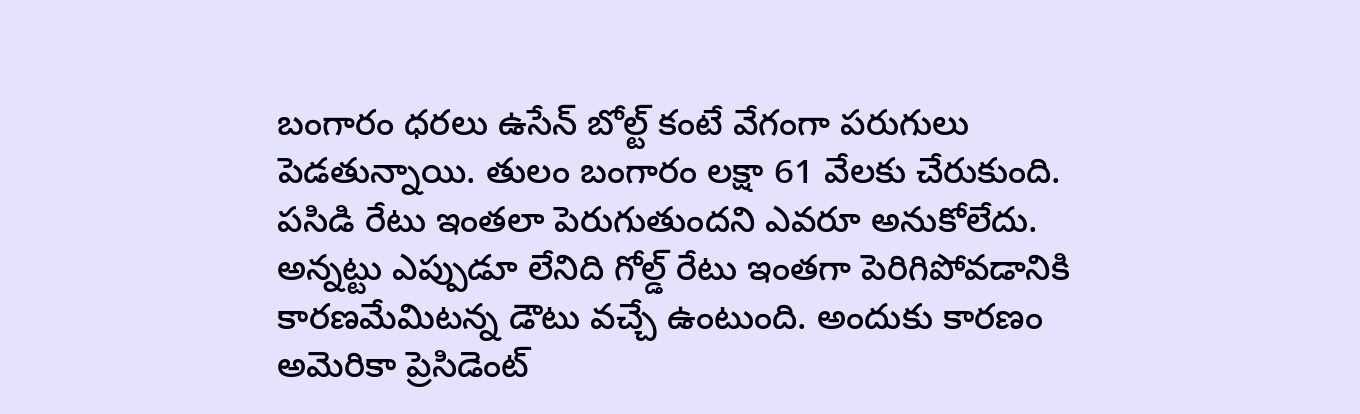బంగారం ధరలు ఉసేన్ బోల్ట్ కంటే వేగంగా పరుగులు పెడతున్నాయి. తులం బంగారం లక్షా 61 వేలకు చేరుకుంది. పసిడి రేటు ఇంతలా పెరుగుతుందని ఎవరూ అనుకోలేదు. అన్నట్టు ఎప్పుడూ లేనిది గోల్డ్ రేటు ఇంతగా పెరిగిపోవడానికి కారణమేమిటన్న డౌటు వచ్చే ఉంటుంది. అందుకు కారణం అమెరికా ప్రెసిడెంట్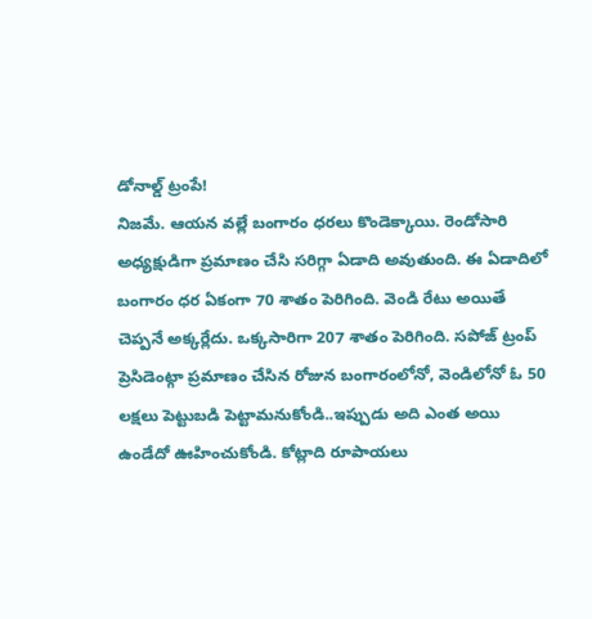డోనాల్డ్ ట్రంపే!
నిజమే. ఆయన వల్లే బంగారం ధరలు కొండెక్కాయి. రెండోసారి అధ్యక్షుడిగా ప్రమాణం చేసి సరిగ్గా ఏడాది అవుతుంది. ఈ ఏడాదిలో బంగారం ధర ఏకంగా 70 శాతం పెరిగింది. వెండి రేటు అయితే చెప్పనే అక్కర్లేదు. ఒక్కసారిగా 207 శాతం పెరిగింది. సపోజ్ ట్రంప్ ప్రెసిడెంట్గా ప్రమాణం చేసిన రోజున బంగారంలోనో, వెండిలోనో ఓ 50 లక్షలు పెట్టుబడి పెట్టామనుకోండి..ఇప్పుడు అది ఎంత అయి ఉండేదో ఊహించుకోండి. కోట్లాది రూపాయలు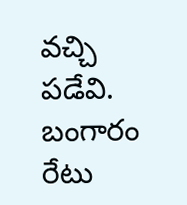వచ్చి పడేవి.
బంగారం రేటు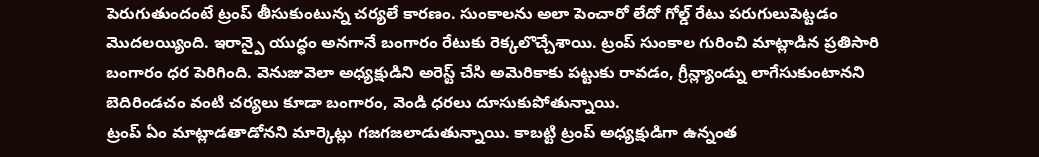పెరుగుతుందంటే ట్రంప్ తీసుకుంటున్న చర్యలే కారణం. సుంకాలను అలా పెంచారో లేదో గోల్డ్ రేటు పరుగులుపెట్టడం మొదలయ్యింది. ఇరాన్పై యుద్ధం అనగానే బంగారం రేటుకు రెక్కలొచ్చేశాయి. ట్రంప్ సుంకాల గురించి మాట్లాడిన ప్రతిసారి బంగారం ధర పెరిగింది. వెనుజువెలా అధ్యక్షుడిని అరెస్ట్ చేసి అమెరికాకు పట్టుకు రావడం, గ్రీన్ల్యాండ్ను లాగేసుకుంటానని బెదిరిండచం వంటి చర్యలు కూడా బంగారం, వెండి ధరలు దూసుకుపోతున్నాయి.
ట్రంప్ ఏం మాట్లాడతాడోనని మార్కెట్లు గజగజలాడుతున్నాయి. కాబట్టి ట్రంప్ అధ్యక్షుడిగా ఉన్నంత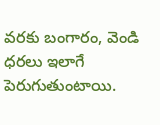వరకు బంగారం, వెండి ధరలు ఇలాగే పెరుగుతుంటాయి.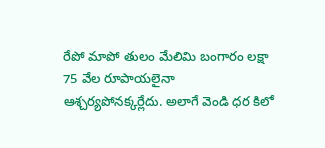రేపో మాపో తులం మేలిమి బంగారం లక్షా 75 వేల రూపాయలైనా ఆశ్చర్యపోనక్కర్లేదు. అలాగే వెండి ధర కిలో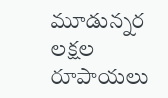మూడున్నర లక్షల రూపాయలు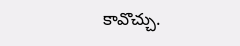కావొచ్చు.